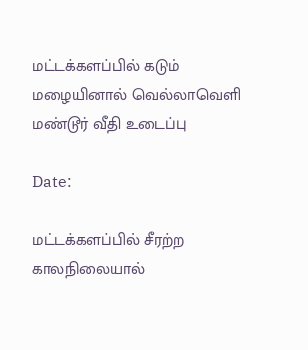மட்டக்களப்பில் கடும் மழையினால் வெல்லாவெளி மண்டூர் வீதி உடைப்பு

Date:

மட்டக்களப்பில் சீரற்ற காலநிலையால்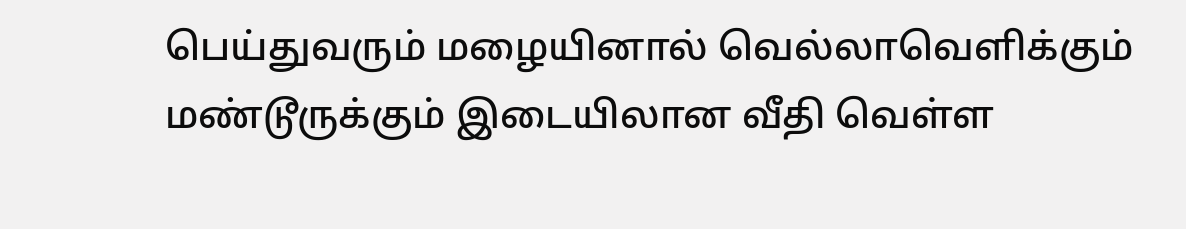பெய்துவரும் மழையினால் வெல்லாவெளிக்கும் மண்டூருக்கும் இடையிலான வீதி வெள்ள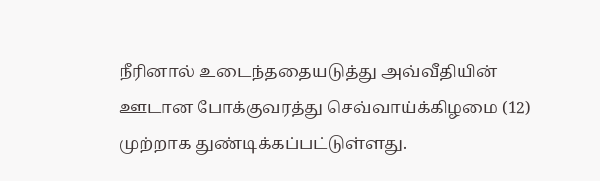நீரினால் உடைந்ததையடுத்து அவ்வீதியின் ஊடான போக்குவரத்து செவ்வாய்க்கிழமை (12) முற்றாக துண்டிக்கப்பட்டுள்ளது.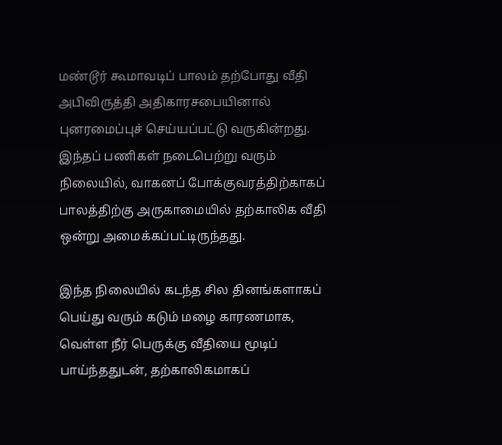மண்டூர் கூமாவடிப் பாலம் தற்போது வீதி அபிவிருத்தி அதிகாரசபையினால் புனரமைப்புச் செய்யப்பட்டு வருகின்றது. இந்தப் பணிகள் நடைபெற்று வரும் நிலையில், வாகனப் போக்குவரத்திற்காகப் பாலத்திற்கு அருகாமையில் தற்காலிக வீதி ஒன்று அமைக்கப்பட்டிருந்தது.

இந்த நிலையில் கடந்த சில தினங்களாகப் பெய்து வரும் கடும் மழை காரணமாக, வெள்ள நீர் பெருக்கு வீதியை மூடிப் பாய்ந்ததுடன், தற்காலிகமாகப்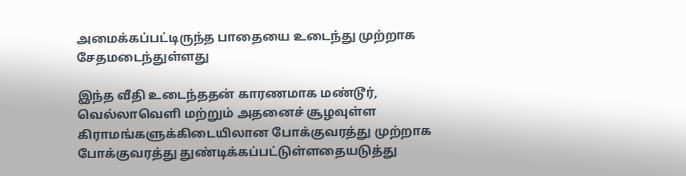அமைக்கப்பட்டிருந்த பாதையை உடைந்து முற்றாக சேதமடைந்துள்ளது

இந்த வீதி உடைந்ததன் காரணமாக மண்டூர், வெல்லாவெளி மற்றும் அதனைச் சூழவுள்ள கிராமங்களுக்கிடையிலான போக்குவரத்து முற்றாக போக்குவரத்து துண்டிக்கப்பட்டுள்ளதையடுத்து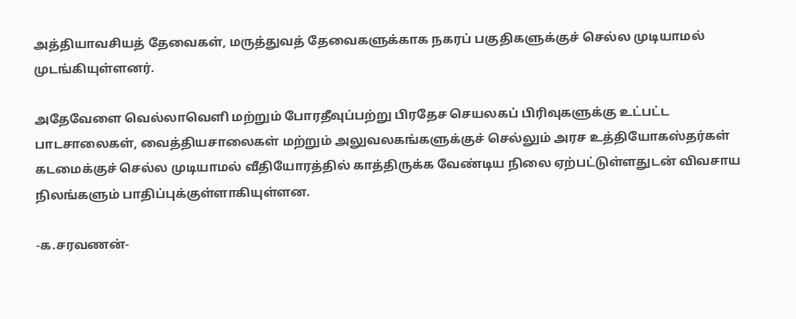அத்தியாவசியத் தேவைகள், மருத்துவத் தேவைகளுக்காக நகரப் பகுதிகளுக்குச் செல்ல முடியாமல் முடங்கியுள்ளனர்.

அதேவேளை வெல்லாவெளி மற்றும் போரதீவுப்பற்று பிரதேச செயலகப் பிரிவுகளுக்கு உட்பட்ட பாடசாலைகள், வைத்தியசாலைகள் மற்றும் அலுவலகங்களுக்குச் செல்லும் அரச உத்தியோகஸ்தர்கள் கடமைக்குச் செல்ல முடியாமல் வீதியோரத்தில் காத்திருக்க வேண்டிய நிலை ஏற்பட்டுள்ளதுடன் விவசாய நிலங்களும் பாதிப்புக்குள்ளாகியுள்ளன.

-க.சரவணன்-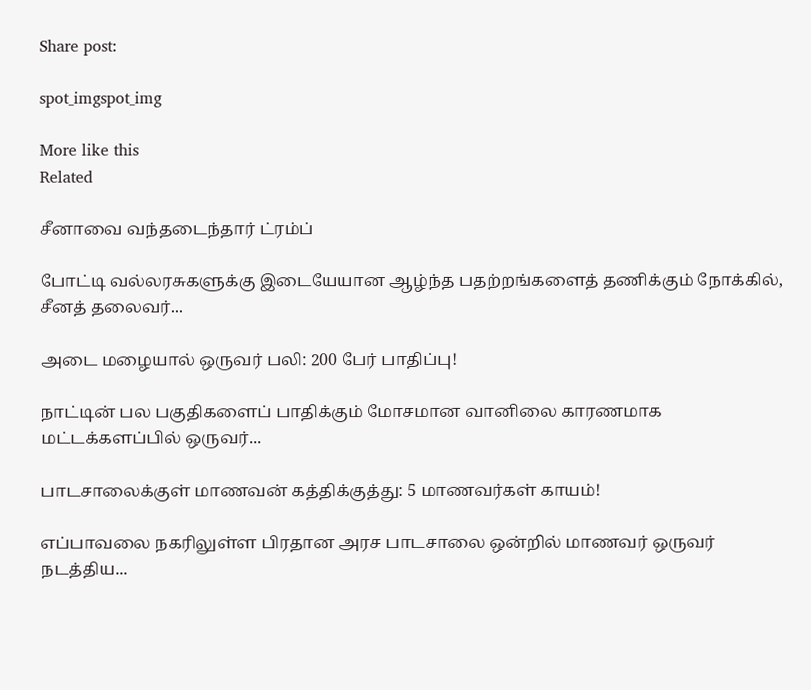Share post:

spot_imgspot_img

More like this
Related

சீனாவை வந்தடைந்தார் ட்ரம்ப்

போட்டி வல்லரசுகளுக்கு இடையேயான ஆழ்ந்த பதற்றங்களைத் தணிக்கும் நோக்கில், சீனத் தலைவர்...

அடை மழையால் ஒருவர் பலி: 200 பேர் பாதிப்பு!

நாட்டின் பல பகுதிகளைப் பாதிக்கும் மோசமான வானிலை காரணமாக மட்டக்களப்பில் ஒருவர்...

பாடசாலைக்குள் மாணவன் கத்திக்குத்து: 5 மாணவர்கள் காயம்!

எப்பாவலை நகரிலுள்ள பிரதான அரச பாடசாலை ஒன்றில் மாணவர் ஒருவர் நடத்திய...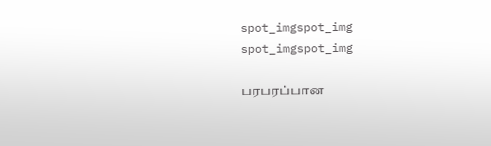spot_imgspot_img
spot_imgspot_img

பரபரப்பான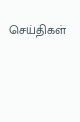செய்திகள்